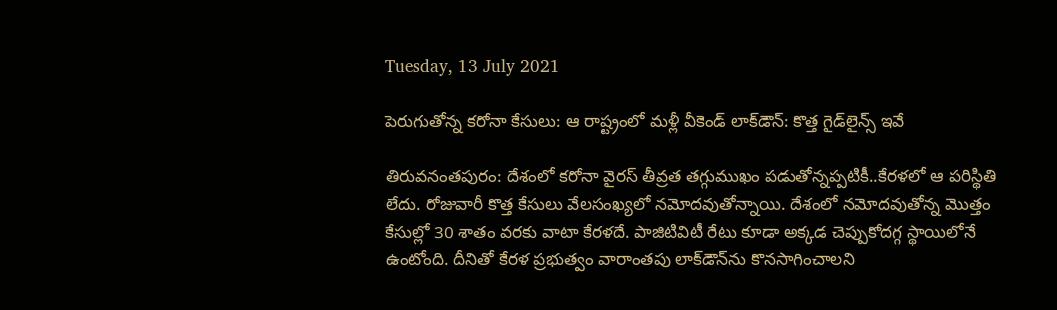Tuesday, 13 July 2021

పెరుగుతోన్న కరోనా కేసులు: ఆ రాష్ట్రంలో మళ్లీ వీకెండ్ లాక్‌డౌన్: కొత్త గైడ్‌లైన్స్ ఇవే

తిరువనంతపురం: దేశంలో కరోనా వైరస్ తీవ్రత తగ్గుముఖం పడుతోన్నప్పటికీ..కేరళలో ఆ పరిస్థితి లేదు. రోజువారీ కొత్త కేసులు వేలసంఖ్యలో నమోదవుతోన్నాయి. దేశంలో నమోదవుతోన్న మొత్తం కేసుల్లో 30 శాతం వరకు వాటా కేరళదే. పాజిటివిటీ రేటు కూడా అక్కడ చెప్పుకోదగ్గ స్థాయిలోనే ఉంటోంది. దీనితో కేరళ ప్రభుత్వం వారాంతపు లాక్‌డౌన్‌ను కొనసాగించాలని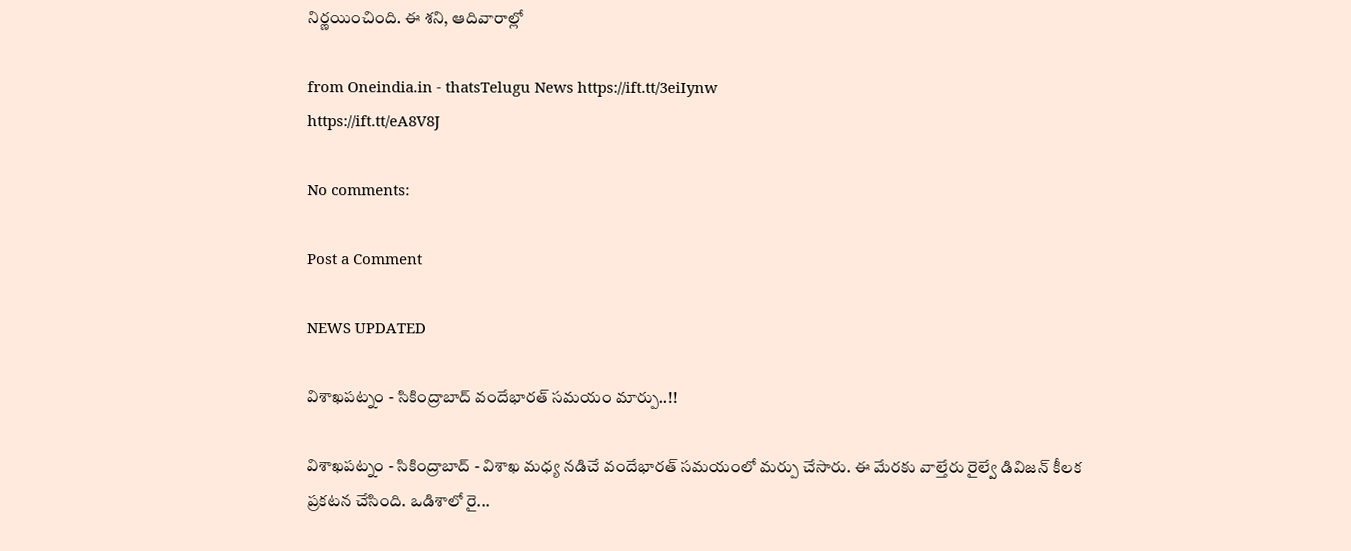నిర్ణయించింది. ఈ శని, ఆదివారాల్లో

from Oneindia.in - thatsTelugu News https://ift.tt/3eiIynw
https://ift.tt/eA8V8J

No comments:

Post a Comment

NEWS UPDATED

విశాఖపట్నం - సికింద్రాబాద్ వందేభారత్ సమయం మార్పు..!!

విశాఖపట్నం - సికింద్రాబాద్ - విశాఖ మధ్య నడిచే వందేభారత్ సమయంలో మర్పు చేసారు. ఈ మేరకు వాల్తేరు రైల్వే డివిజన్ కీలక ప్రకటన చేసింది. ఒడిశాలో రై...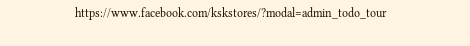https://www.facebook.com/kskstores/?modal=admin_todo_tour